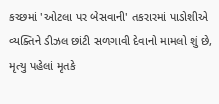કચ્છમાં 'ઓટલા પર બેસવાની' તકરારમાં પાડોશીએ વ્યક્તિને ડીઝલ છાંટી સળગાવી દેવાનો મામલો શું છે, મૃત્યુ પહેલાં મૃતકે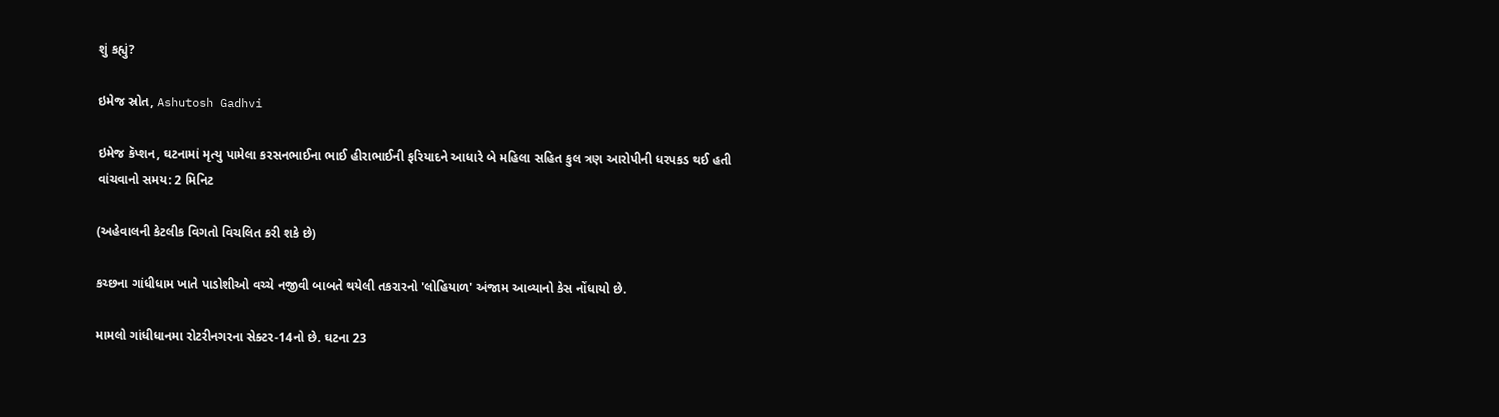શું કહ્યું?

ઇમેજ સ્રોત, Ashutosh Gadhvi

ઇમેજ કૅપ્શન, ઘટનામાં મૃત્યુ પામેલા કરસનભાઈના ભાઈ હીરાભાઈની ફરિયાદને આધારે બે મહિલા સહિત કુલ ત્રણ આરોપીની ધરપકડ થઈ હતી
વાંચવાનો સમય: 2 મિનિટ

(અહેવાલની કેટલીક વિગતો વિચલિત કરી શકે છે)

કચ્છના ગાંધીધામ ખાતે પાડોશીઓ વચ્ચે નજીવી બાબતે થયેલી તકરારનો 'લોહિયાળ' અંજામ આવ્યાનો કેસ નોંધાયો છે.

મામલો ગાંધીધાનમા રોટરીનગરના સેક્ટર-14નો છે. ઘટના 23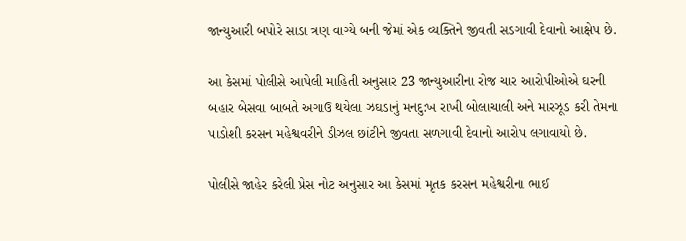જાન્યુઆરી બપોરે સાડા ત્રણ વાગ્યે બની જેમાં એક વ્યક્તિને જીવતી સડગાવી દેવાનો આક્ષેપ છે.

આ કેસમાં પોલીસે આપેલી માહિતી અનુસાર 23 જાન્યુઆરીના રોજ ચાર આરોપીઓએ ઘરની બહાર બેસવા બાબતે અગાઉ થયેલા ઝઘડાનું મનદુ:ખ રાખી બોલાચાલી અને મારઝૂડ કરી તેમના પાડોશી કરસન મહેશ્વવરીને ડીઝલ છાંટીને જીવતા સળગાવી દેવાનો આરોપ લગાવાયો છે.

પોલીસે જાહેર કરેલી પ્રેસ નોટ અનુસાર આ કેસમાં મૃતક કરસન મહેશ્વરીના ભાઈ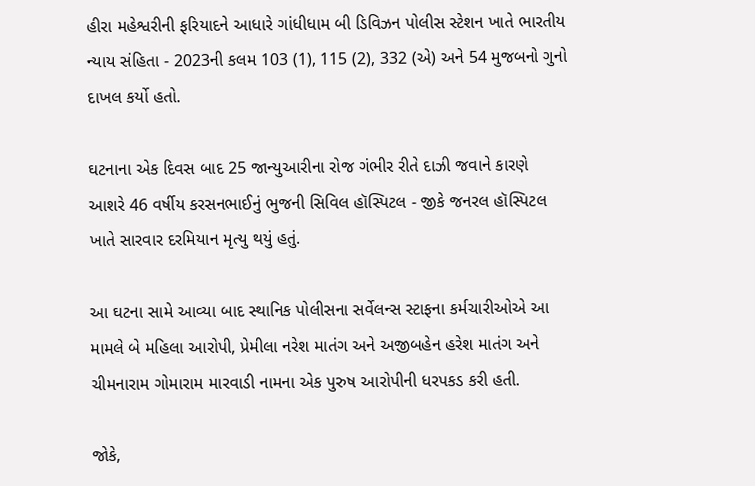હીરા મહેશ્વરીની ફરિયાદને આધારે ગાંધીધામ બી ડિવિઝન પોલીસ સ્ટેશન ખાતે ભારતીય ન્યાય સંહિતા - 2023ની કલમ 103 (1), 115 (2), 332 (એ) અને 54 મુજબનો ગુનો દાખલ કર્યો હતો.

ઘટનાના એક દિવસ બાદ 25 જાન્યુઆરીના રોજ ગંભીર રીતે દાઝી જવાને કારણે આશરે 46 વર્ષીય કરસનભાઈનું ભુજની સિવિલ હૉસ્પિટલ - જીકે જનરલ હૉસ્પિટલ ખાતે સારવાર દરમિયાન મૃત્યુ થયું હતું.

આ ઘટના સામે આવ્યા બાદ સ્થાનિક પોલીસના સર્વેલન્સ સ્ટાફના કર્મચારીઓએ આ મામલે બે મહિલા આરોપી, પ્રેમીલા નરેશ માતંગ અને અજીબહેન હરેશ માતંગ અને ચીમનારામ ગોમારામ મારવાડી નામના એક પુરુષ આરોપીની ધરપકડ કરી હતી.

જોકે,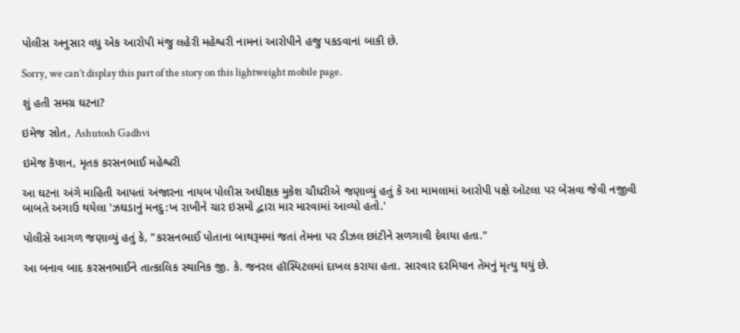પોલીસ અનુસાર વધુ એક આરોપી મંજુ લહેરી મહેશ્વરી નામનાં આરોપીને હજુ પકડવાનાં બાકી છે.

Sorry, we can’t display this part of the story on this lightweight mobile page.

શું હતી સમગ્ર ઘટના?

ઇમેજ સ્રોત, Ashutosh Gadhvi

ઇમેજ કૅપ્શન, મૃતક કરસનભાઈ મહેશ્વરી

આ ઘટના અંગે માહિતી આપતાં અંજારના નાયબ પોલીસ અધીક્ષક મુકેશ ચૌધરીએ જણાવ્યું હતું કે આ મામલામાં આરોપી પક્ષે ઓટલા પર બેસવા જેવી નજીવી બાબતે અગાઉ થયેલા 'ઝઘડાનું મનદુ:ખ રાખીને ચાર ઇસમો દ્વારા માર મારવામાં આવ્યો હતો.'

પોલીસે આગળ જણાવ્યું હતું કે, "કરસનભાઈ પોતાના બાથરૂમમાં જતાં તેમના પર ડીઝલ છાંટીને સળગાવી દેવાયા હતા."

આ બનાવ બાદ કરસનભાઈને તાત્કાલિક સ્થાનિક જી. કે. જનરલ હૉસ્પિટલમાં દાખલ કરાયા હતા. સારવાર દરમિયાન તેમનું મૃત્યુ થયું છે.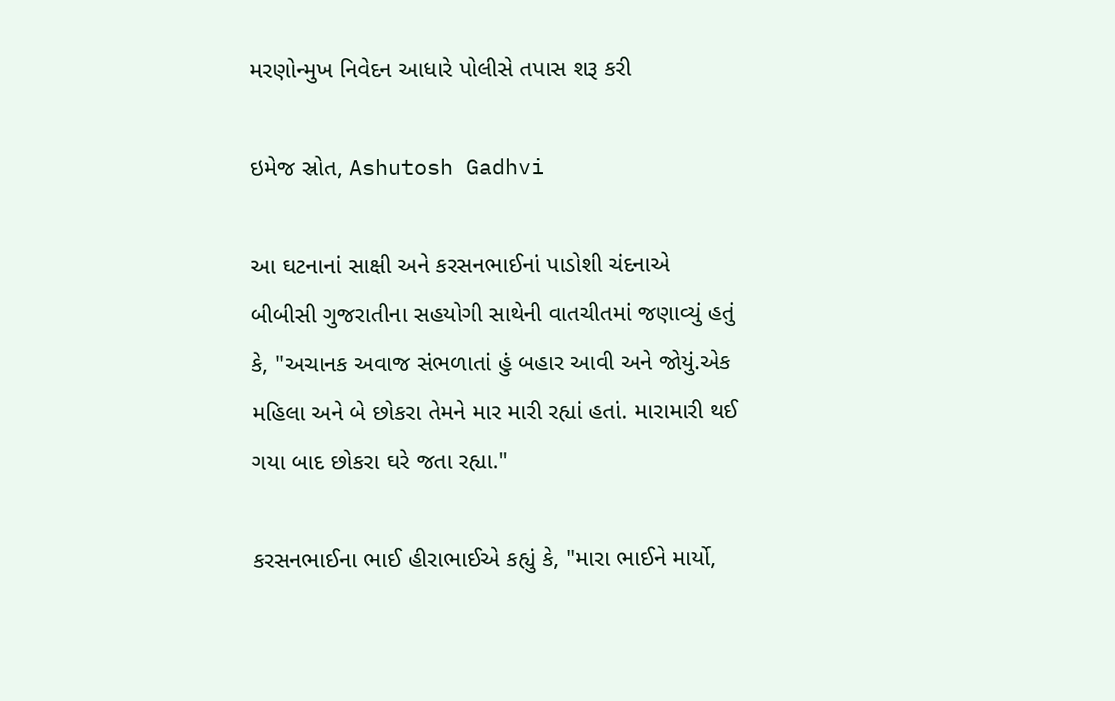મરણોન્મુખ નિવેદન આધારે પોલીસે તપાસ શરૂ કરી

ઇમેજ સ્રોત, Ashutosh Gadhvi

આ ઘટનાનાં સાક્ષી અને કરસનભાઈનાં પાડોશી ચંદનાએ બીબીસી ગુજરાતીના સહયોગી સાથેની વાતચીતમાં જણાવ્યું હતું કે, "અચાનક અવાજ સંભળાતાં હું બહાર આવી અને જોયું.એક મહિલા અને બે છોકરા તેમને માર મારી રહ્યાં હતાં. મારામારી થઈ ગયા બાદ છોકરા ઘરે જતા રહ્યા."

કરસનભાઈના ભાઈ હીરાભાઈએ કહ્યું કે, "મારા ભાઈને માર્યો,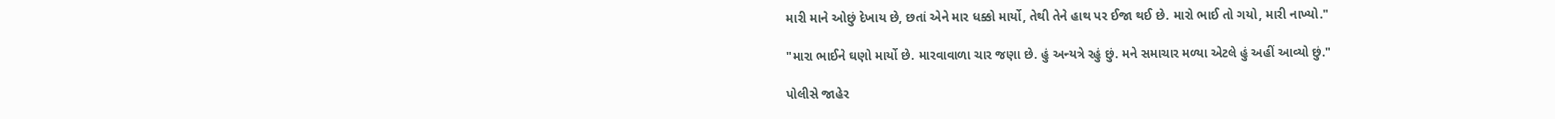મારી માને ઓછું દેખાય છે, છતાં એને માર ધક્કો માર્યો, તેથી તેને હાથ પર ઈજા થઈ છે. મારો ભાઈ તો ગયો, મારી નાખ્યો."

"મારા ભાઈને ઘણો માર્યો છે. મારવાવાળા ચાર જણા છે. હું અન્યત્રે રહું છું. મને સમાચાર મળ્યા એટલે હું અહીં આવ્યો છું."

પોલીસે જાહેર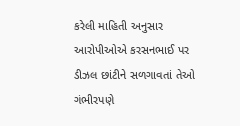કરેલી માહિતી અનુસાર આરોપીઓએ કરસનભાઈ પર ડીઝલ છાંટીને સળગાવતાં તેઓ ગંભીરપણે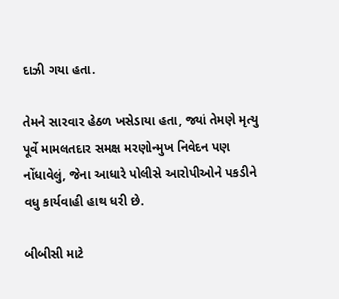દાઝી ગયા હતા.

તેમને સારવાર હેઠળ ખસેડાયા હતા, જ્યાં તેમણે મૃત્યુ પૂર્વે મામલતદાર સમક્ષ મરણોન્મુખ નિવેદન પણ નોંધાવેલું, જેના આધારે પોલીસે આરોપીઓને પકડીને વધુ કાર્યવાહી હાથ ધરી છે.

બીબીસી માટે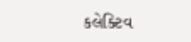કલેક્ટિવ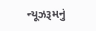ન્યૂઝરૂમનું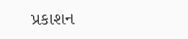પ્રકાશન